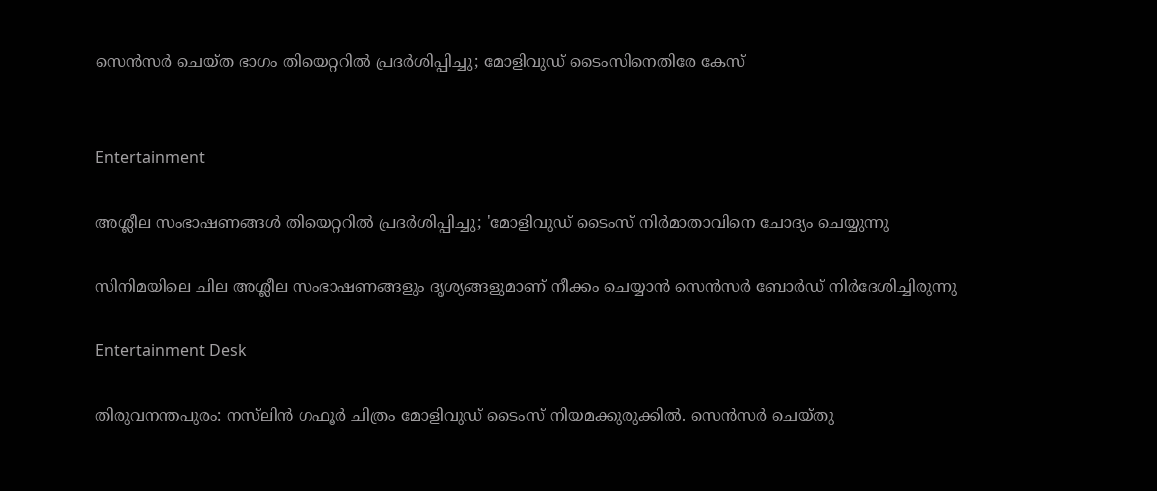സെൻസർ ചെയ്ത ഭാഗം തിയെറ്ററിൽ പ്രദർശിപ്പിച്ചു; മോളിവുഡ് ടൈംസിനെതിരേ കേസ്


Entertainment

അശ്ലീല സംഭാഷണങ്ങൾ തിയെറ്ററിൽ പ്രദർശിപ്പിച്ചു; 'മോളിവുഡ് ടൈംസ് നിർമാതാവിനെ ചോദ്യം ചെയ്യുന്നു

സിനിമയിലെ ചില അശ്ലീല സംഭാഷണങ്ങളും ദൃശ്യങ്ങളുമാണ് നീക്കം ചെയ്യാൻ സെൻസർ ബോർഡ് നിർദേശിച്ചിരുന്നു

Entertainment Desk

തിരുവനന്തപുരം: നസ്‌ലിൻ ഗഫൂർ ചിത്രം മോളിവുഡ് ടൈംസ് നിയമക്കുരുക്കിൽ. സെൻസർ ചെയ്തു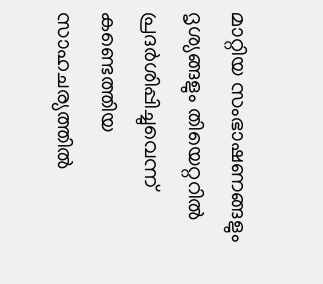മാറ്റിയ സംഭാഷണങ്ങളും ദൃശ്യങ്ങളും തിയെറ്ററിൽ പ്രദർശിപ്പിച്ചുവെന്ന് കണ്ടെത്തിയ സാഹചര്യത്തിൽ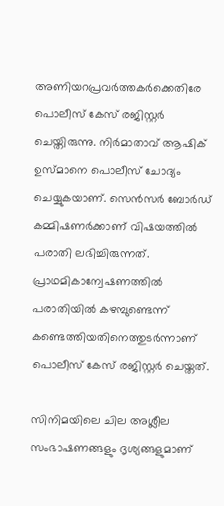അണിയറപ്രവർത്തകർക്കെതിരേ പൊലീസ് കേസ് രജിസ്റ്റർ ചെയ്തിരുന്നു. നിർമാതാവ് ആഷിക് ഉസ്മാനെ പൊലീസ് ചോദ്യം ചെയ്യുകയാണ്. സെൻസർ ബോർഡ് കമ്മിഷണർക്കാണ് വിഷയത്തിൽ പരാതി ലഭിച്ചിരുന്നത്. പ്രാഥമികാന്വേഷണത്തിൽ പരാതിയിൽ കഴമ്പുണ്ടെന്ന് കണ്ടെത്തിയതിനെത്തുടർന്നാണ് പൊലീസ് കേസ് രജിസ്റ്റർ ചെയ്തത്.

സിനിമയിലെ ചില അശ്ലീല സംഭാഷണങ്ങളും ദൃശ്യങ്ങളുമാണ്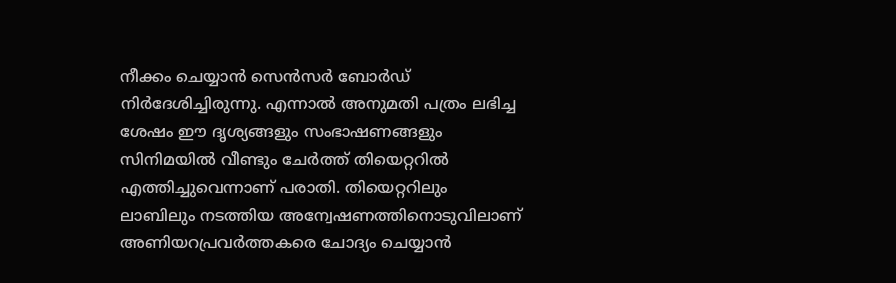നീക്കം ചെയ്യാൻ സെൻസർ ബോർഡ് നിർദേശിച്ചിരുന്നു. എന്നാൽ അനുമതി പത്രം ലഭിച്ച ശേഷം ഈ ദൃശ്യങ്ങളും സംഭാഷണങ്ങളും സിനിമയിൽ വീണ്ടും ചേർത്ത് തിയെറ്ററിൽ എത്തിച്ചുവെന്നാണ് പരാതി. തിയെറ്ററിലും ലാബിലും നടത്തിയ അന്വേഷണത്തിനൊടുവിലാണ് അണിയറപ്രവർത്തകരെ ചോദ്യം ചെയ്യാൻ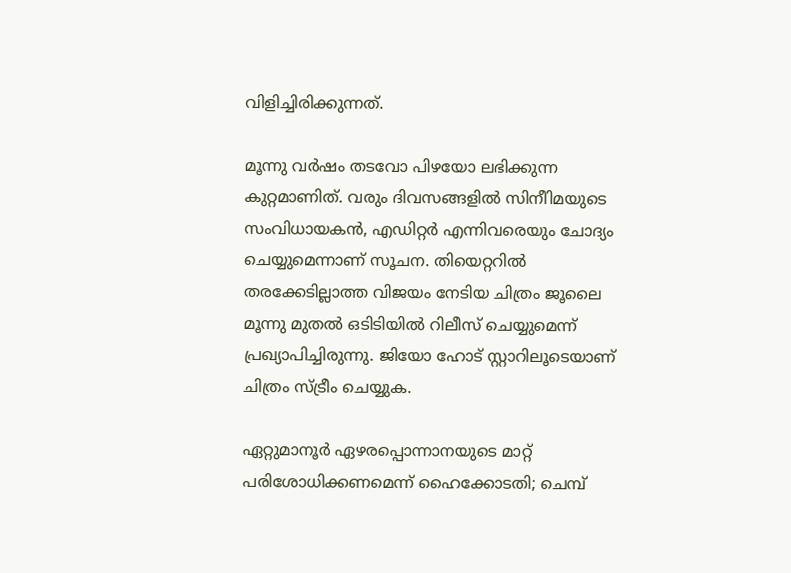വിളിച്ചിരിക്കുന്നത്.

മൂന്നു വർഷം തടവോ പിഴയോ ലഭിക്കുന്ന കുറ്റമാണിത്. വരും ദിവസങ്ങളിൽ സിനീിമയുടെ സംവിധായകൻ, എഡിറ്റർ എന്നിവരെയും ചോദ്യം ചെയ്യുമെന്നാണ് സൂചന. തിയെറ്ററിൽ തരക്കേടില്ലാത്ത വിജയം നേടിയ ചിത്രം ജൂലൈ മൂന്നു മുതൽ ഒടിടിയിൽ റിലീസ് ചെയ്യുമെന്ന് പ്രഖ്യാപിച്ചിരുന്നു. ജിയോ ഹോട് സ്റ്റാറിലൂടെയാണ് ചിത്രം സ്ട്രീം ചെയ്യുക.

ഏറ്റുമാനൂർ ഏഴരപ്പൊന്നാനയുടെ മാറ്റ് പരിശോധിക്കണമെന്ന് ഹൈക്കോടതി; ചെമ്പ്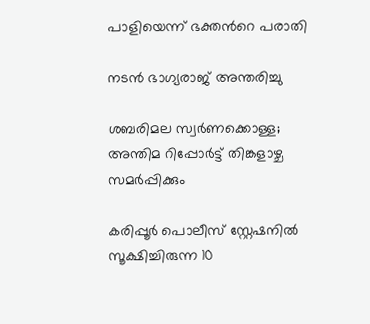പാളിയെന്ന് ഭക്തന്‍റെ പരാതി

നടന്‍ ഭാഗ്യരാജ് അന്തരിച്ചു

ശബരിമല സ്വര്‍ണക്കൊള്ള; അന്തിമ റിപ്പോര്‍ട്ട് തിങ്കളാഴ്ച സമര്‍പ്പിക്കും

കരിപ്പൂര്‍ പൊലീസ് സ്റ്റേഷനില്‍ സൂക്ഷിച്ചിരുന്ന 10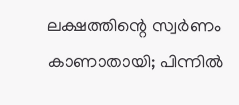ലക്ഷത്തിന്റെ സ്വര്‍ണം കാണാതായി; പിന്നില്‍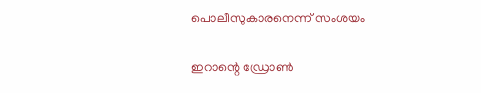പൊലീസുകാരനെന്ന് സംശയം

ഇറാന്റെ ഡ്രോണ്‍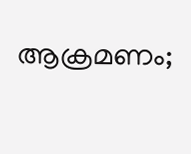ആക്രമണം;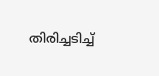തിരിച്ചടിച്ച്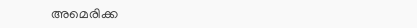അമെരിക്ക